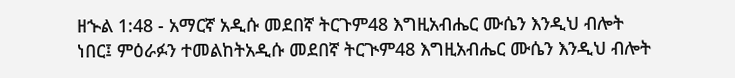ዘኍል 1:48 - አማርኛ አዲሱ መደበኛ ትርጉም48 እግዚአብሔር ሙሴን እንዲህ ብሎት ነበር፤ ምዕራፉን ተመልከትአዲሱ መደበኛ ትርጒም48 እግዚአብሔር ሙሴን እንዲህ ብሎት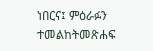ነበርና፤ ምዕራፉን ተመልከትመጽሐፍ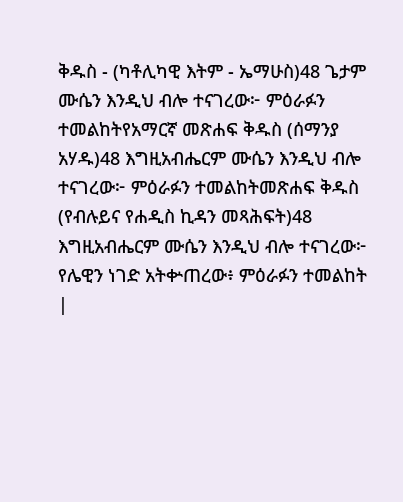ቅዱስ - (ካቶሊካዊ እትም - ኤማሁስ)48 ጌታም ሙሴን እንዲህ ብሎ ተናገረው፦ ምዕራፉን ተመልከትየአማርኛ መጽሐፍ ቅዱስ (ሰማንያ አሃዱ)48 እግዚአብሔርም ሙሴን እንዲህ ብሎ ተናገረው፦ ምዕራፉን ተመልከትመጽሐፍ ቅዱስ (የብሉይና የሐዲስ ኪዳን መጻሕፍት)48 እግዚአብሔርም ሙሴን እንዲህ ብሎ ተናገረው፦ የሌዊን ነገድ አትቍጠረው፥ ምዕራፉን ተመልከት |